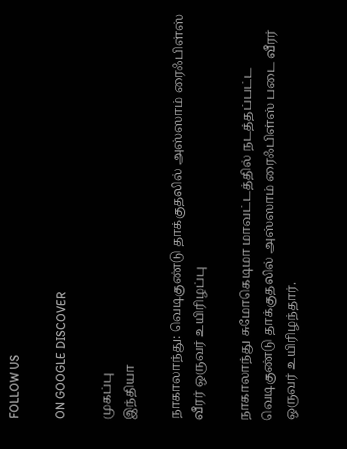FOLLOW US

ON GOOGLE DISCOVER

முகப்பு
இந்தியா

நாகாலாந்து: வெடிகுண்டு தாக்குதலில் அஸ்ஸாம் ரைஃபிள்ஸ் வீரர் ஒருவர் உயிரிழப்பு

நாகாலாந்து சுமோகெடிமா மாவட்டத்தில் நடத்தப்பட்ட வெடிகுண்டு தாக்குதலில் அஸ்ஸாம் ரைஃபிள்ஸ் படை வீரர் ஒருவர் உயிரிழந்தார்.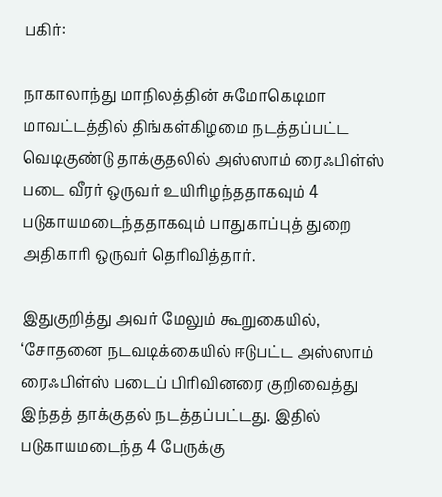பகிர்:

நாகாலாந்து மாநிலத்தின் சுமோகெடிமா மாவட்டத்தில் திங்கள்கிழமை நடத்தப்பட்ட வெடிகுண்டு தாக்குதலில் அஸ்ஸாம் ரைஃபிள்ஸ் படை வீரர் ஒருவர் உயிரிழந்ததாகவும் 4 படுகாயமடைந்ததாகவும் பாதுகாப்புத் துறை அதிகாரி ஒருவர் தெரிவித்தார்.

இதுகுறித்து அவர் மேலும் கூறுகையில், ‘சோதனை நடவடிக்கையில் ஈடுபட்ட அஸ்ஸாம் ரைஃபிள்ஸ் படைப் பிரிவினரை குறிவைத்து இந்தத் தாக்குதல் நடத்தப்பட்டது. இதில் படுகாயமடைந்த 4 பேருக்கு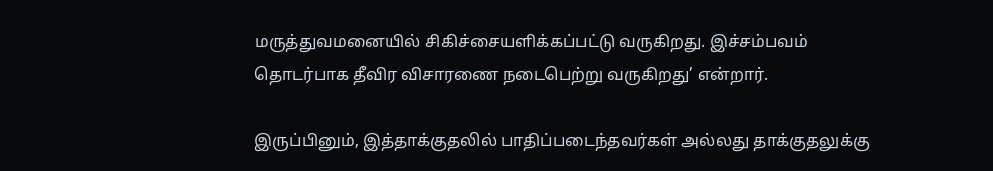மருத்துவமனையில் சிகிச்சையளிக்கப்பட்டு வருகிறது. இச்சம்பவம் தொடர்பாக தீவிர விசாரணை நடைபெற்று வருகிறது’ என்றார்.

இருப்பினும், இத்தாக்குதலில் பாதிப்படைந்தவர்கள் அல்லது தாக்குதலுக்கு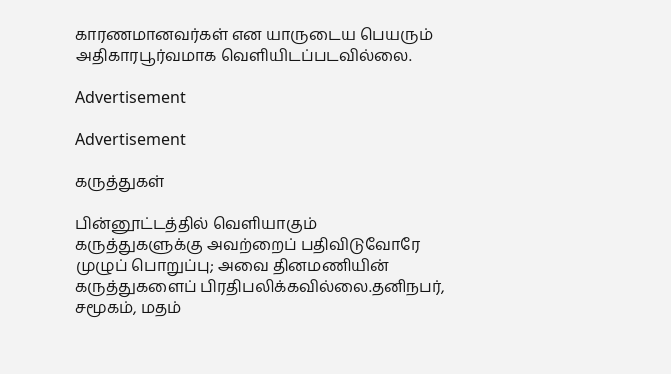காரணமானவர்கள் என யாருடைய பெயரும் அதிகாரபூர்வமாக வெளியிடப்படவில்லை.

Advertisement

Advertisement

கருத்துகள்

பின்னூட்டத்தில் வெளியாகும் கருத்துகளுக்கு அவற்றைப் பதிவிடுவோரே முழுப் பொறுப்பு; அவை தினமணியின் கருத்துகளைப் பிரதிபலிக்கவில்லை.தனிநபர், சமூகம், மதம்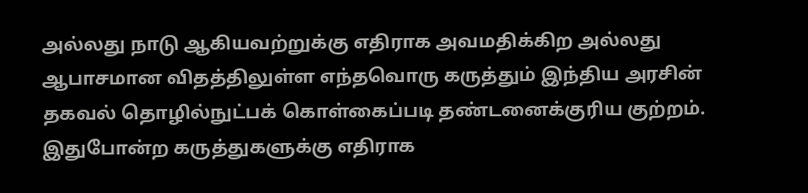அல்லது நாடு ஆகியவற்றுக்கு எதிராக அவமதிக்கிற அல்லது ஆபாசமான விதத்திலுள்ள எந்தவொரு கருத்தும் இந்திய அரசின் தகவல் தொழில்நுட்பக் கொள்கைப்படி தண்டனைக்குரிய குற்றம். இதுபோன்ற கருத்துகளுக்கு எதிராக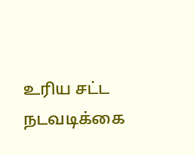உரிய சட்ட நடவடிக்கை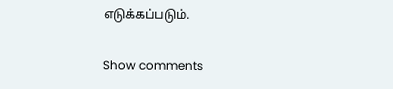எடுக்கப்படும்.

Show comments